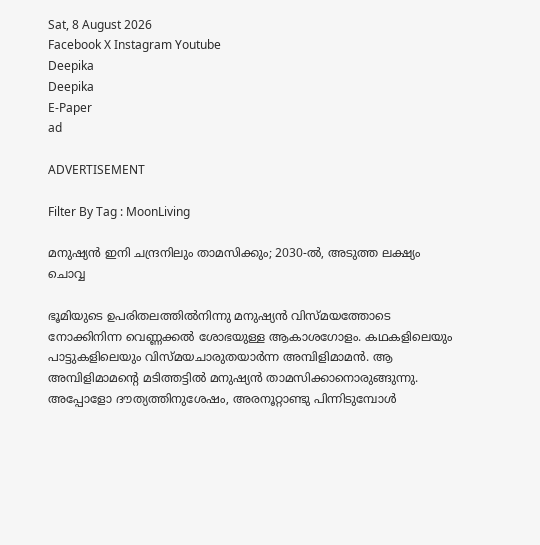Sat, 8 August 2026
Facebook X Instagram Youtube
Deepika
Deepika
E-Paper
ad

ADVERTISEMENT

Filter By Tag : MoonLiving

മനുഷ്യൻ ഇനി ചന്ദ്രനിലും താമസിക്കും; 2030-ൽ, അടുത്ത ലക്ഷ്യം ചൊവ്വ

ഭൂമിയുടെ ഉപരിതലത്തിൽനിന്നു മനുഷ്യൻ വിസ്മയത്തോടെ നോക്കിനിന്ന വെണ്ണക്കൽ ശോഭയുള്ള ആകാശഗോളം. കഥകളിലെയും പാട്ടുകളിലെയും വിസ്മയചാരുതയാർന്ന അമ്പിളിമാമൻ. ആ അമ്പിളിമാമന്‍റെ മടിത്തട്ടിൽ മനുഷ്യൻ താമസിക്കാനൊരുങ്ങുന്നു. അപ്പോളോ ദൗത്യത്തിനുശേഷം, അരനൂറ്റാണ്ടു പിന്നിടുമ്പോൾ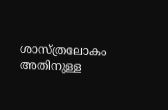ശാസ്ത്രലോകം അതിനുള്ള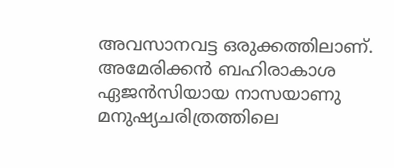അവസാനവട്ട ഒരുക്കത്തിലാണ്. അമേരിക്കൻ ബഹിരാകാശ ഏജൻസിയായ നാസയാണു മനുഷ്യചരിത്രത്തിലെ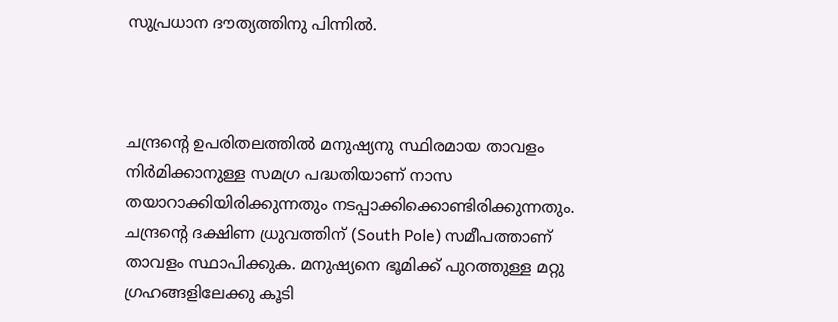സുപ്രധാന ദൗത്യത്തിനു പിന്നിൽ.



ചന്ദ്രന്‍റെ ഉപരിതലത്തില്‍ മനുഷ്യനു സ്ഥിരമായ താവളം നിര്‍മിക്കാനുള്ള സമഗ്ര പദ്ധതിയാണ് നാസ തയാറാക്കിയിരിക്കുന്നതും നടപ്പാക്കിക്കൊണ്ടിരിക്കുന്നതും. ചന്ദ്രന്‍റെ ദക്ഷിണ ധ്രുവത്തിന് (South Pole) സമീപത്താണ് താവളം സ്ഥാപിക്കുക. മനുഷ്യനെ ഭൂമിക്ക് പുറത്തുള്ള മറ്റു ഗ്രഹങ്ങളിലേക്കു കൂടി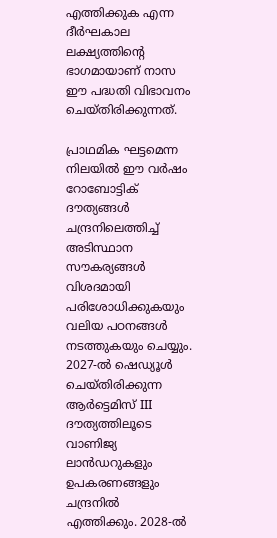എത്തിക്കുക എന്ന ദീര്‍ഘകാല ലക്ഷ്യത്തിന്‍റെ ഭാഗമായാണ് നാസ ഈ പദ്ധതി വിഭാവനം ചെയ്തിരിക്കുന്നത്.

പ്രാഥമിക ഘട്ടമെന്ന നിലയില്‍ ഈ വർഷം റോബോട്ടിക് ദൗത്യങ്ങള്‍ ചന്ദ്രനിലെത്തിച്ച് അടിസ്ഥാന സൗകര്യങ്ങള്‍ വിശദമായി പരിശോധിക്കുകയും വലിയ പഠനങ്ങൾ നടത്തുകയും ചെയ്യും. 2027-ല്‍ ഷെഡ്യൂള്‍ ചെയ്തിരിക്കുന്ന ആര്‍ട്ടെമിസ് III ദൗത്യത്തിലൂടെ വാണിജ്യ ലാന്‍ഡറുകളും ഉപകരണങ്ങളും ചന്ദ്രനില്‍ എത്തിക്കും. 2028-ല്‍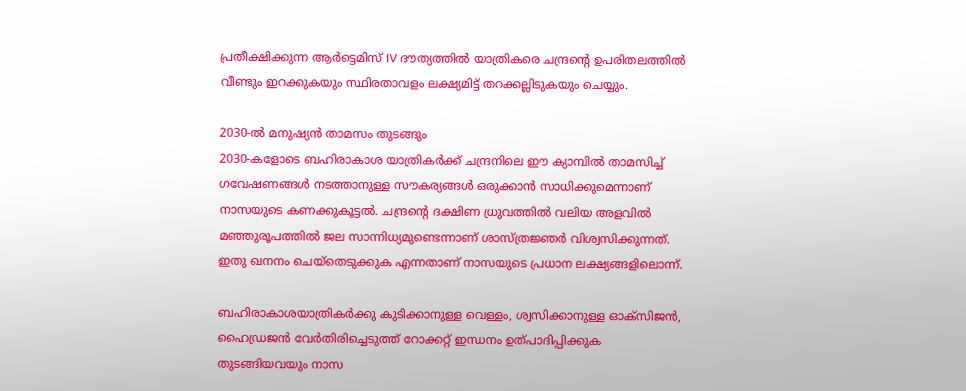പ്രതീക്ഷിക്കുന്ന ആര്‍ട്ടെമിസ് IV ദൗത്യത്തിൽ യാത്രികരെ ചന്ദ്രന്‍റെ ഉപരിതലത്തില്‍ വീണ്ടും ഇറക്കുകയും സ്ഥിരതാവളം ലക്ഷ്യമിട്ട് തറക്കല്ലിടുകയും ചെയ്യും.

2030-ൽ മനുഷ്യൻ താമസം തുടങ്ങും
2030-കളോടെ ബഹിരാകാശ യാത്രികര്‍ക്ക് ചന്ദ്രനിലെ ഈ ക്യാമ്പില്‍ താമസിച്ച് ഗവേഷണങ്ങള്‍ നടത്താനുള്ള സൗകര്യങ്ങൾ ഒരുക്കാൻ സാധിക്കുമെന്നാണ് നാസയുടെ കണക്കുകൂട്ടൽ. ചന്ദ്രന്‍റെ ദക്ഷിണ ധ്രുവത്തില്‍ വലിയ അളവില്‍ മഞ്ഞുരൂപത്തില്‍ ജല സാന്നിധ്യമുണ്ടെന്നാണ് ശാസ്ത്രജ്ഞര്‍ വിശ്വസിക്കുന്നത്. ഇതു ഖനനം ചെയ്‌തെടുക്കുക എന്നതാണ് നാസയുടെ പ്രധാന ലക്ഷ്യങ്ങളിലൊന്ന്.

ബഹിരാകാശയാത്രികര്‍ക്കു കുടിക്കാനുള്ള വെള്ളം, ശ്വസിക്കാനുള്ള ഓക്‌സിജന്‍, ഹൈഡ്രജന്‍ വേര്‍തിരിച്ചെടുത്ത് റോക്കറ്റ് ഇന്ധനം ഉത്പാദിപ്പിക്കുക തുടങ്ങിയവയും നാസ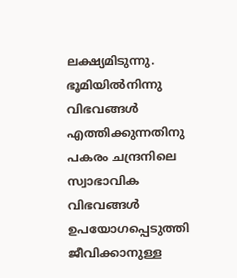ലക്ഷ്യമിടുന്നു. ഭൂമിയില്‍നിന്നു വിഭവങ്ങള്‍ എത്തിക്കുന്നതിനു പകരം ചന്ദ്രനിലെ സ്വാഭാവിക വിഭവങ്ങള്‍ ഉപയോഗപ്പെടുത്തി ജീവിക്കാനുള്ള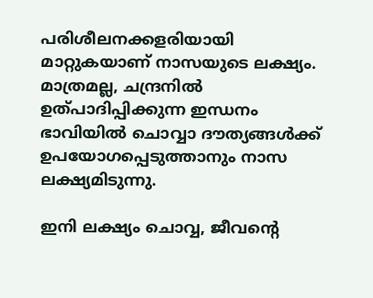പരിശീലനക്കളരിയായി മാറ്റുകയാണ് നാസയുടെ ലക്ഷ്യം. മാത്രമല്ല, ചന്ദ്രനിൽ ഉത്പാദിപ്പിക്കുന്ന ഇന്ധനം ഭാവിയിൽ ചൊവ്വാ ദൗത്യങ്ങള്‍ക്ക് ഉപയോഗപ്പെടുത്താനും നാസ ലക്ഷ്യമിടുന്നു.

ഇനി ലക്ഷ്യം ചൊവ്വ, ജീവന്‍റെ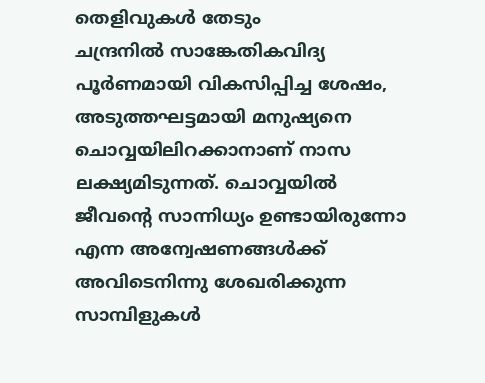തെളിവുകള്‍ തേടും
ചന്ദ്രനില്‍ സാങ്കേതികവിദ്യ പൂര്‍ണമായി വികസിപ്പിച്ച ശേഷം, അടുത്തഘട്ടമായി മനുഷ്യനെ ചൊവ്വയിലിറക്കാനാണ് നാസ ലക്ഷ്യമിടുന്നത്. ചൊവ്വയില്‍ ജീവന്‍റെ സാന്നിധ്യം ഉണ്ടായിരുന്നോ എന്ന അന്വേഷണങ്ങൾക്ക് അവിടെനിന്നു ശേഖരിക്കുന്ന സാമ്പിളുകള്‍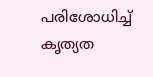പരിശോധിച്ച് കൃത്യത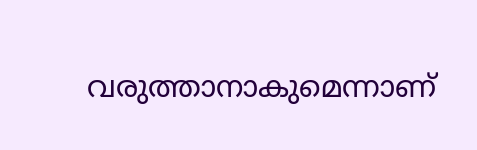വരുത്താനാകുമെന്നാണ്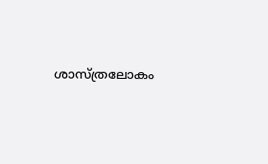ശാസ്ത്രലോകം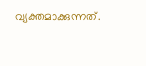വ്യക്തമാക്കുന്നത്.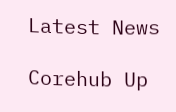Latest News

Corehub Up